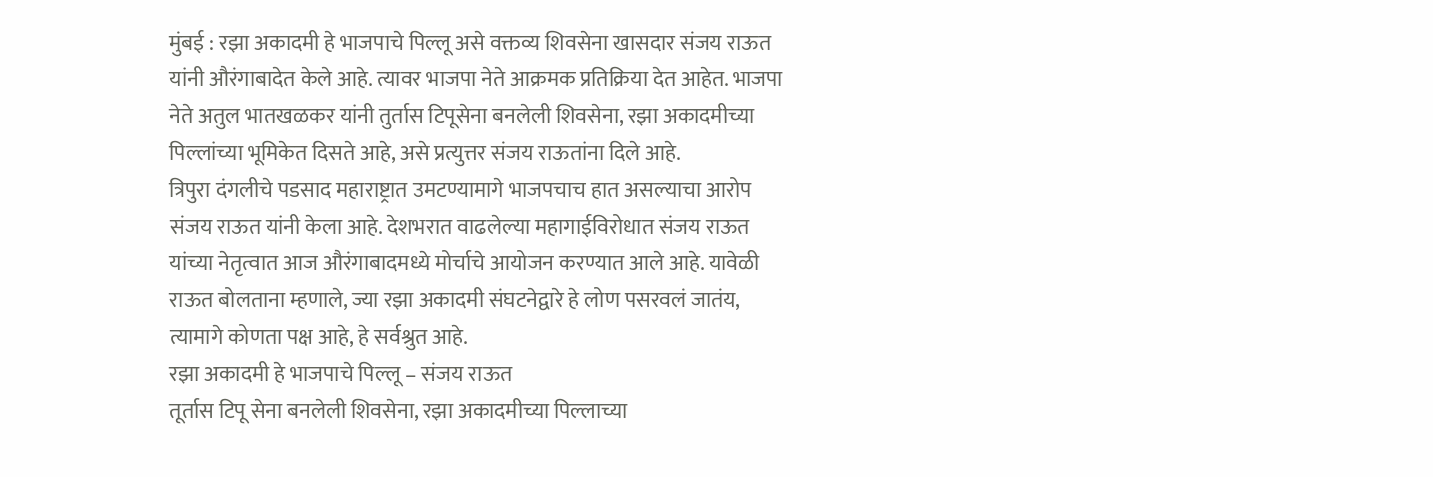मुंबई : रझा अकादमी हे भाजपाचे पिल्लू असे वक्तव्य शिवसेना खासदार संजय राऊत यांनी औरंगाबादेत केले आहे. त्यावर भाजपा नेते आक्रमक प्रतिक्रिया देत आहेत. भाजपा नेते अतुल भातखळकर यांनी तुर्तास टिपूसेना बनलेली शिवसेना, रझा अकादमीच्या पिल्लांच्या भूमिकेत दिसते आहे, असे प्रत्युत्तर संजय राऊतांना दिले आहे.
त्रिपुरा दंगलीचे पडसाद महाराष्ट्रात उमटण्यामागे भाजपचाच हात असल्याचा आरोप संजय राऊत यांनी केला आहे. देशभरात वाढलेल्या महागाईविरोधात संजय राऊत यांच्या नेतृत्वात आज औरंगाबादमध्ये मोर्चाचे आयोजन करण्यात आले आहे. यावेळी राऊत बोलताना म्हणाले, ज्या रझा अकादमी संघटनेद्वारे हे लोण पसरवलं जातंय, त्यामागे कोणता पक्ष आहे, हे सर्वश्रुत आहे.
रझा अकादमी हे भाजपाचे पिल्लू – संजय राऊत
तूर्तास टिपू सेना बनलेली शिवसेना, रझा अकादमीच्या पिल्लाच्या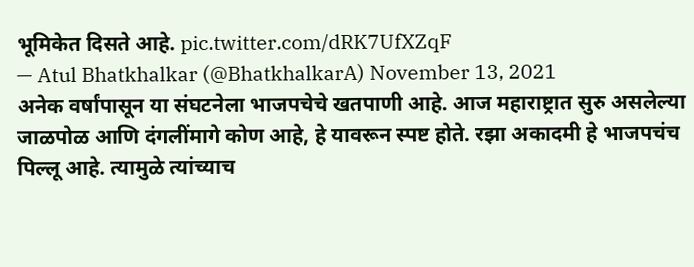भूमिकेत दिसते आहे. pic.twitter.com/dRK7UfXZqF
— Atul Bhatkhalkar (@BhatkhalkarA) November 13, 2021
अनेक वर्षांपासून या संघटनेला भाजपचेचे खतपाणी आहे. आज महाराष्ट्रात सुरु असलेल्या जाळपोळ आणि दंगलींमागे कोण आहे, हे यावरून स्पष्ट होते. रझा अकादमी हे भाजपचंच पिल्लू आहे. त्यामुळे त्यांच्याच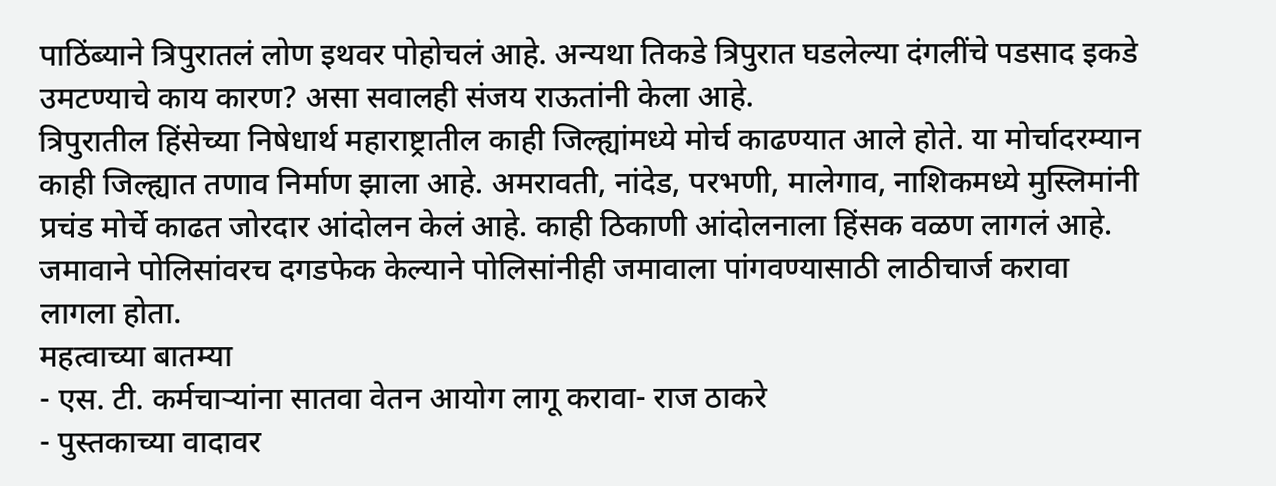पाठिंब्याने त्रिपुरातलं लोण इथवर पोहोचलं आहे. अन्यथा तिकडे त्रिपुरात घडलेल्या दंगलींचे पडसाद इकडे उमटण्याचे काय कारण? असा सवालही संजय राऊतांनी केला आहे.
त्रिपुरातील हिंसेच्या निषेधार्थ महाराष्ट्रातील काही जिल्ह्यांमध्ये मोर्च काढण्यात आले होते. या मोर्चादरम्यान काही जिल्ह्यात तणाव निर्माण झाला आहे. अमरावती, नांदेड, परभणी, मालेगाव, नाशिकमध्ये मुस्लिमांनी प्रचंड मोर्चे काढत जोरदार आंदोलन केलं आहे. काही ठिकाणी आंदोलनाला हिंसक वळण लागलं आहे. जमावाने पोलिसांवरच दगडफेक केल्याने पोलिसांनीही जमावाला पांगवण्यासाठी लाठीचार्ज करावा लागला होता.
महत्वाच्या बातम्या
- एस. टी. कर्मचाऱ्यांना सातवा वेतन आयोग लागू करावा- राज ठाकरे
- पुस्तकाच्या वादावर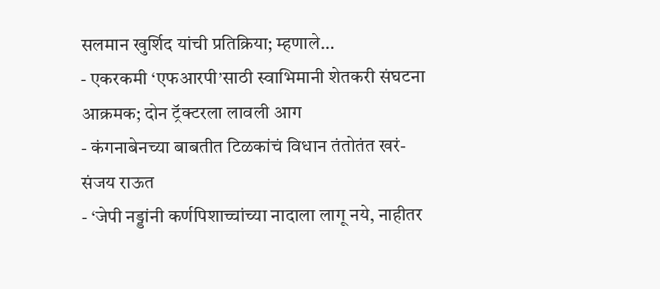सलमान खुर्शिद यांची प्रतिक्रिया; म्हणाले…
- एकरकमी ‘एफआरपी’साठी स्वाभिमानी शेतकरी संघटना आक्रमक; दोन ट्रॅक्टरला लावली आग
- कंगनाबेनच्या बाबतीत टिळकांचं विधान तंतोतंत खरं- संजय राऊत
- ‘जेपी नड्डांनी कर्णपिशाच्चांच्या नादाला लागू नये, नाहीतर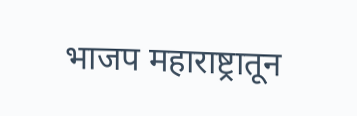भाजप महाराष्ट्रातून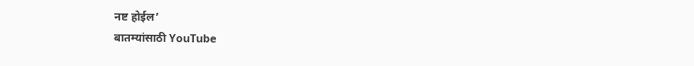नष्ट होईल’
बातम्यांसाठी YouTube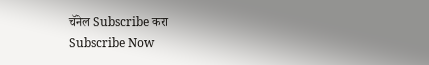चॅनेल Subscribe करा
Subscribe Now